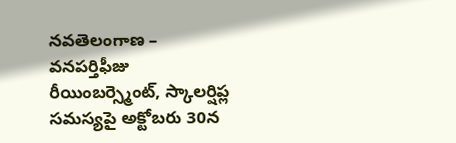నవతెలంగాణ – వనపర్తిఫీజు రీయింబర్స్మెంట్, స్కాలర్షిప్ల సమస్యపై అక్టోబరు 30న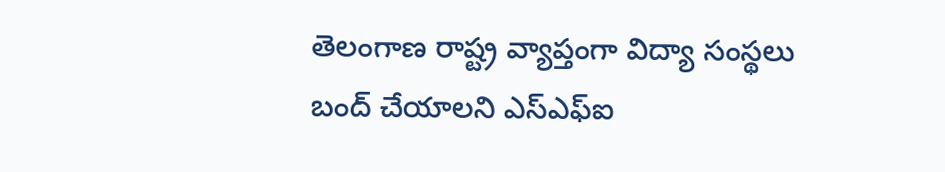తెలంగాణ రాష్ట్ర వ్యాప్తంగా విద్యా సంస్థలు బంద్ చేయాలని ఎస్ఎఫ్ఐ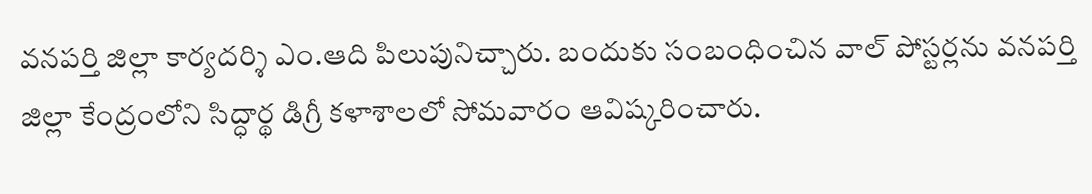వనపర్తి జిల్లా కార్యదర్శి ఎం.ఆది పిలుపునిచ్చారు. బందుకు సంబంధించిన వాల్ పోస్టర్లను వనపర్తి జిల్లా కేంద్రంలోని సిద్ధార్థ డిగ్రీ కళాశాలలో సోమవారం ఆవిష్కరించారు.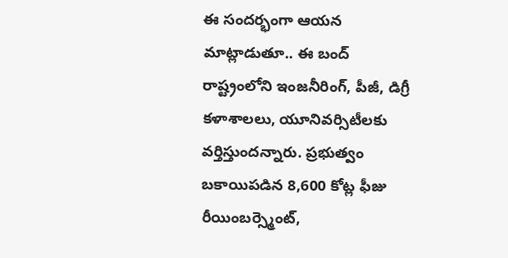ఈ సందర్భంగా ఆయన మాట్లాడుతూ.. ఈ బంద్ రాష్ట్రంలోని ఇంజనీరింగ్, పీజీ, డిగ్రీ కళాశాలలు, యూనివర్సిటీలకు వర్తిస్తుందన్నారు. ప్రభుత్వం బకాయిపడిన 8,600 కోట్ల ఫీజు రీయింబర్స్మెంట్,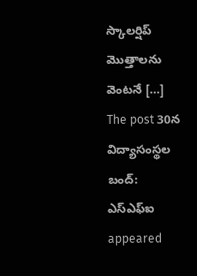స్కాలర్షిప్ మొత్తాలను వెంటనే […]
The post 30న విద్యాసంస్థల బంద్: ఎస్ఎఫ్ఐ appeared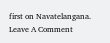first on Navatelangana.
Leave A Comment